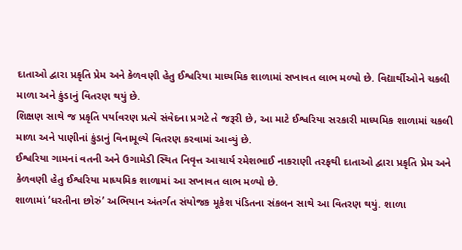દાતાઓ દ્વારા પ્રકૃતિ પ્રેમ અને કેળવણી હેતુ ઈશ્વરિયા માધ્યમિક શાળામાં સખાવત લાભ મળ્યો છે. વિદ્યાર્થીઓને ચકલી માળા અને કુંડાનું વિતરણ થયું છે.
શિક્ષણ સાથે જ પ્રકૃતિ પર્યાવરણ પ્રત્યે સંવેદના પ્રગટે તે જરૂરી છે, આ માટે ઈશ્વરિયા સરકારી માધ્યમિક શાળામાં ચકલી માળા અને પાણીનાં કુંડાનું વિનામૂલ્યે વિતરણ કરવામાં આવ્યું છે.
ઈશ્વરિયા ગામનાં વતની અને ઉગામેડી સ્થિત નિવૃત્ત આચાર્ય રમેશભાઈ નાકરાણી તરફથી દાતાઓ દ્વારા પ્રકૃતિ પ્રેમ અને કેળવણી હેતુ ઈશ્વરિયા માધ્યમિક શાળામાં આ સખાવત લાભ મળ્યો છે.
શાળામાં ‘ધરતીના છોરું’ અભિયાન અંતર્ગત સંયોજક મૂકેશ પંડિતના સંકલન સાથે આ વિતરણ થયું. શાળા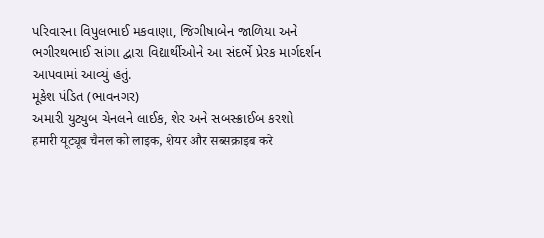પરિવારના વિપુલભાઈ મકવાણા, જિગીષાબેન જાળિયા અને ભગીરથભાઈ સાંગા દ્વારા વિદ્યાર્થીઓને આ સંદર્ભે પ્રેરક માર્ગદર્શન આપવામાં આવ્યું હતું.
મૂકેશ પંડિત (ભાવનગર)
અમારી યુટ્યુબ ચેનલને લાઈક, શેર અને સબસ્ક્રાઈબ કરશો
हमारी यूट्यूब चैनल को लाइक, शेयर और सब्सक्राइब करे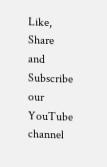Like, Share and Subscribe our YouTube channel